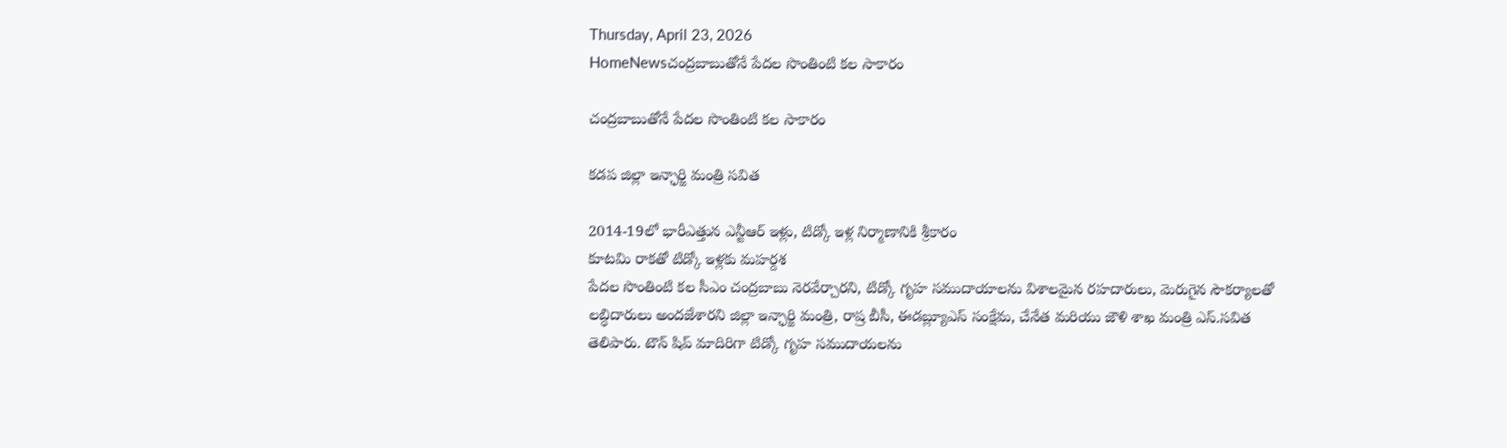Thursday, April 23, 2026
HomeNewsచంద్రబాబుతోనే పేదల సొంతింటి కల సాకారం

చంద్రబాబుతోనే పేదల సొంతింటి కల సాకారం

కడప జిల్లా ఇన్ఛార్జి మంత్రి సవిత

2014-19లో భారీఎత్తున ఎన్టీఆర్ ఇళ్లు, టిడ్కో ఇళ్ల నిర్మాణానికి శ్రీకారం
కూటమి రాకతో టిడ్కో ఇళ్లకు మహర్దశ
పేదల సొంతింటి కల సీఎం చంద్రబాబు నెరవేర్చారని, టిడ్కో గృహ సముదాయాలను విశాలమైన రహదారులు, మెరుగైన సౌకర్యాలతో లబ్ధిదారులు అందజేశారని జిల్లా ఇన్ఛార్జి మంత్రి, రాష్ర బీసీ, ఈడబ్ల్యూఎస్ సంక్షేమ, చేనేత మరియు జౌళి శాఖ మంత్రి ఎస్.సవిత తెలిపారు. టౌన్ షిప్ మాదిరిగా టిడ్కో గృహ సముదాయలను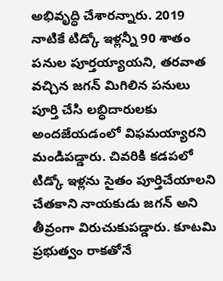అభివృద్ధి చేశారన్నారు. 2019 నాటికే టిడ్కో ఇళ్లన్నీ 90 శాతం పనుల పూర్తయ్యాయని, తరవాత వచ్చిన జగన్ మిగిలిన పనులు పూర్తి చేసి లబ్ధిదారులకు అందజేయడంలో విఫమయ్యారని మండిపడ్డారు. చివరికి కడపలో టిడ్కో ఇళ్లను సైతం పూర్తిచేయాలని చేతకాని నాయకుడు జగన్ అని తీవ్రంగా విరుచుకుపడ్డారు. కూటమి ప్రభుత్వం రాకతోనే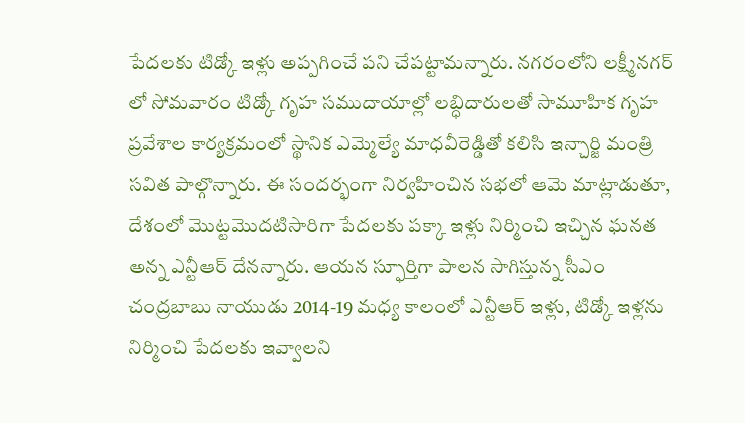పేదలకు టిడ్కో ఇళ్లు అప్పగించే పని చేపట్టామన్నారు. నగరంలోని లక్ష్మీనగర్ లో సోమవారం టిడ్కో గృహ సముదాయాల్లో లబ్ధిదారులతో సామూహిక గృహ ప్రవేశాల కార్యక్రమంలో స్థానిక ఎమ్మెల్యే మాధవీరెడ్డితో కలిసి ఇన్చార్జి మంత్రి సవిత పాల్గొన్నారు. ఈ సందర్భంగా నిర్వహించిన సభలో ఆమె మాట్లాడుతూ, దేశంలో మొట్టమొదటిసారిగా పేదలకు పక్కా ఇళ్లు నిర్మించి ఇచ్చిన ఘనత అన్న ఎన్టీఆర్ దేనన్నారు. ఆయన స్ఫూర్తిగా పాలన సాగిస్తున్న సీఎం చంద్రబాబు నాయుడు 2014-19 మధ్య కాలంలో ఎన్టీఆర్ ఇళ్లు, టిడ్కో ఇళ్లను నిర్మించి పేదలకు ఇవ్వాలని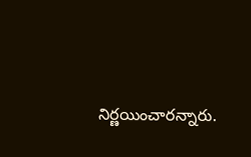నిర్ణయించారన్నారు.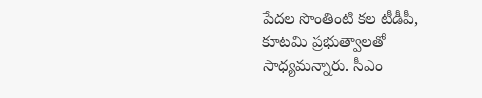పేదల సొంతింటి కల టీడీపీ, కూటమి ప్రభుత్వాలతో సాధ్యమన్నారు. సీఎం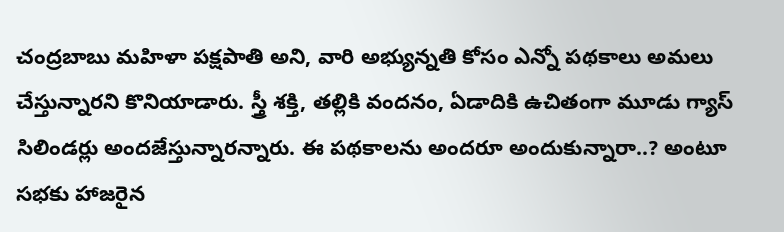చంద్రబాబు మహిళా పక్షపాతి అని, వారి అభ్యున్నతి కోసం ఎన్నో పథకాలు అమలు చేస్తున్నారని కొనియాడారు. స్త్రీ శక్తి, తల్లికి వందనం, ఏడాదికి ఉచితంగా మూడు గ్యాస్ సిలిండర్లు అందజేస్తున్నారన్నారు. ఈ పథకాలను అందరూ అందుకున్నారా..? అంటూ సభకు హాజరైన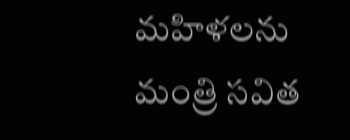మహిళలను మంత్రి సవిత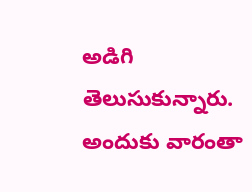అడిగి తెలుసుకున్నారు. అందుకు వారంతా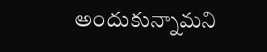అందుకున్నామని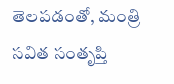తెలపడంతో, మంత్రి సవిత సంతృప్తి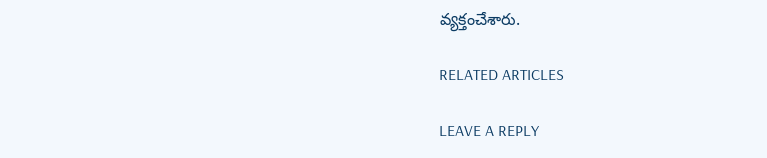వ్యక్తంచేశారు.

RELATED ARTICLES

LEAVE A REPLY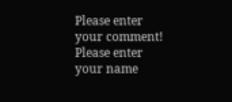Please enter your comment!
Please enter your name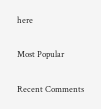here

Most Popular

Recent Comments